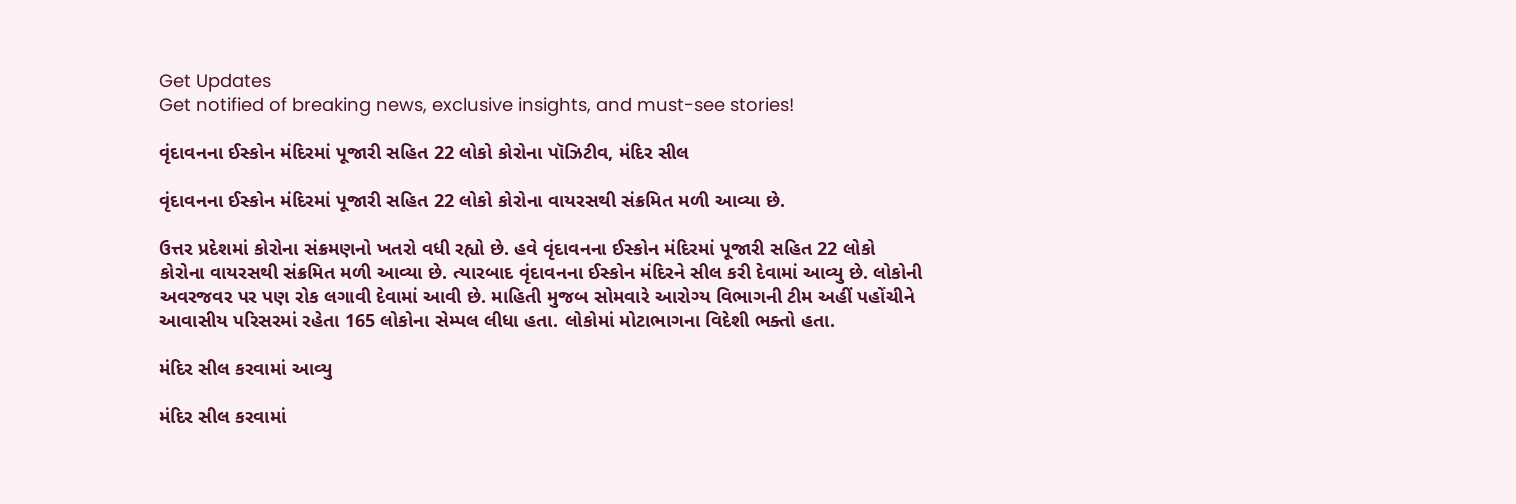Get Updates
Get notified of breaking news, exclusive insights, and must-see stories!

વૃંદાવનના ઈસ્કોન મંદિરમાં પૂજારી સહિત 22 લોકો કોરોના પૉઝિટીવ, મંદિર સીલ

વૃંદાવનના ઈસ્કોન મંદિરમાં પૂજારી સહિત 22 લોકો કોરોના વાયરસથી સંક્રમિત મળી આવ્યા છે.

ઉત્તર પ્રદેશમાં કોરોના સંક્રમણનો ખતરો વધી રહ્યો છે. હવે વૃંદાવનના ઈસ્કોન મંદિરમાં પૂજારી સહિત 22 લોકો કોરોના વાયરસથી સંક્રમિત મળી આવ્યા છે. ત્યારબાદ વૃંદાવનના ઈસ્કોન મંદિરને સીલ કરી દેવામાં આવ્યુ છે. લોકોની અવરજવર પર પણ રોક લગાવી દેવામાં આવી છે. માહિતી મુજબ સોમવારે આરોગ્ય વિભાગની ટીમ અહીં પહોંચીને આવાસીય પરિસરમાં રહેતા 165 લોકોના સેમ્પલ લીધા હતા. લોકોમાં મોટાભાગના વિદેશી ભક્તો હતા.

મંદિર સીલ કરવામાં આવ્યુ

મંદિર સીલ કરવામાં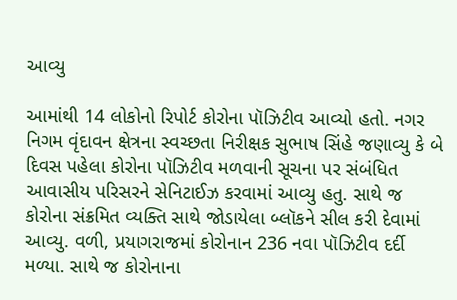આવ્યુ

આમાંથી 14 લોકોનો રિપોર્ટ કોરોના પૉઝિટીવ આવ્યો હતો. નગર નિગમ વૃંદાવન ક્ષેત્રના સ્વચ્છતા નિરીક્ષક સુભાષ સિંહે જણાવ્યુ કે બે દિવસ પહેલા કોરોના પૉઝિટીવ મળવાની સૂચના પર સંબંધિત આવાસીય પરિસરને સેનિટાઈઝ કરવામાં આવ્યુ હતુ. સાથે જ કોરોના સંક્રમિત વ્યક્તિ સાથે જોડાયેલા બ્લૉકને સીલ કરી દેવામાં આવ્યુ. વળી, પ્રયાગરાજમાં કોરોનાન 236 નવા પૉઝિટીવ દર્દી મળ્યા. સાથે જ કોરોનાના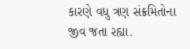કારણે વધુ ત્રણ સંક્રમિતોના જીવ જતા રહ્યા.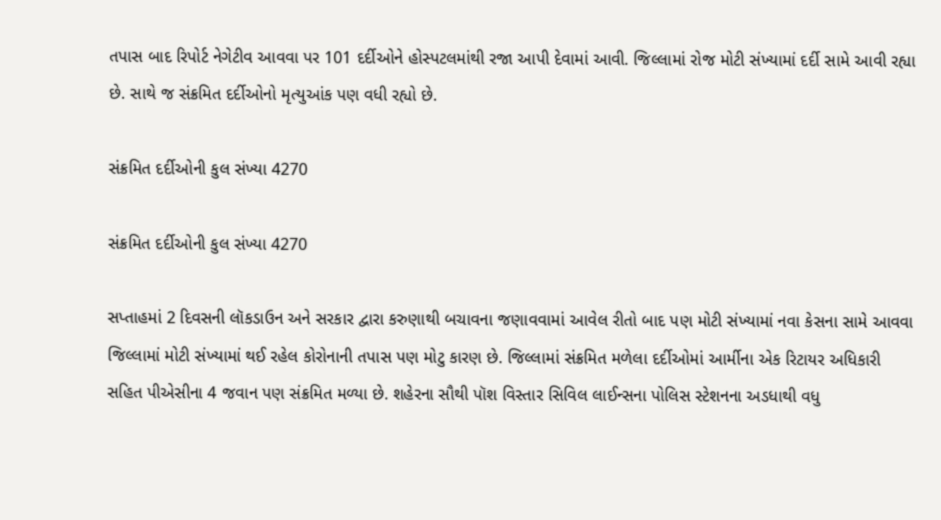તપાસ બાદ રિપોર્ટ નેગેટીવ આવવા પર 101 દર્દીઓને હોસ્પટલમાંથી રજા આપી દેવામાં આવી. જિલ્લામાં રોજ મોટી સંખ્યામાં દર્દી સામે આવી રહ્યા છે. સાથે જ સંક્રમિત દર્દીઓનો મૃત્યુઆંક પણ વધી રહ્યો છે.

સંક્રમિત દર્દીઓની કુલ સંખ્યા 4270

સંક્રમિત દર્દીઓની કુલ સંખ્યા 4270

સપ્તાહમાં 2 દિવસની લૉકડાઉન અને સરકાર દ્વારા કરુણાથી બચાવના જણાવવામાં આવેલ રીતો બાદ પણ મોટી સંખ્યામાં નવા કેસના સામે આવવા જિલ્લામાં મોટી સંખ્યામાં થઈ રહેલ કોરોનાની તપાસ પણ મોટુ કારણ છે. જિલ્લામાં સંક્રમિત મળેલા દર્દીઓમાં આર્મીના એક રિટાયર અધિકારી સહિત પીએસીના 4 જવાન પણ સંક્રમિત મળ્યા છે. શહેરના સૌથી પૉશ વિસ્તાર સિવિલ લાઈન્સના પોલિસ સ્ટેશનના અડધાથી વધુ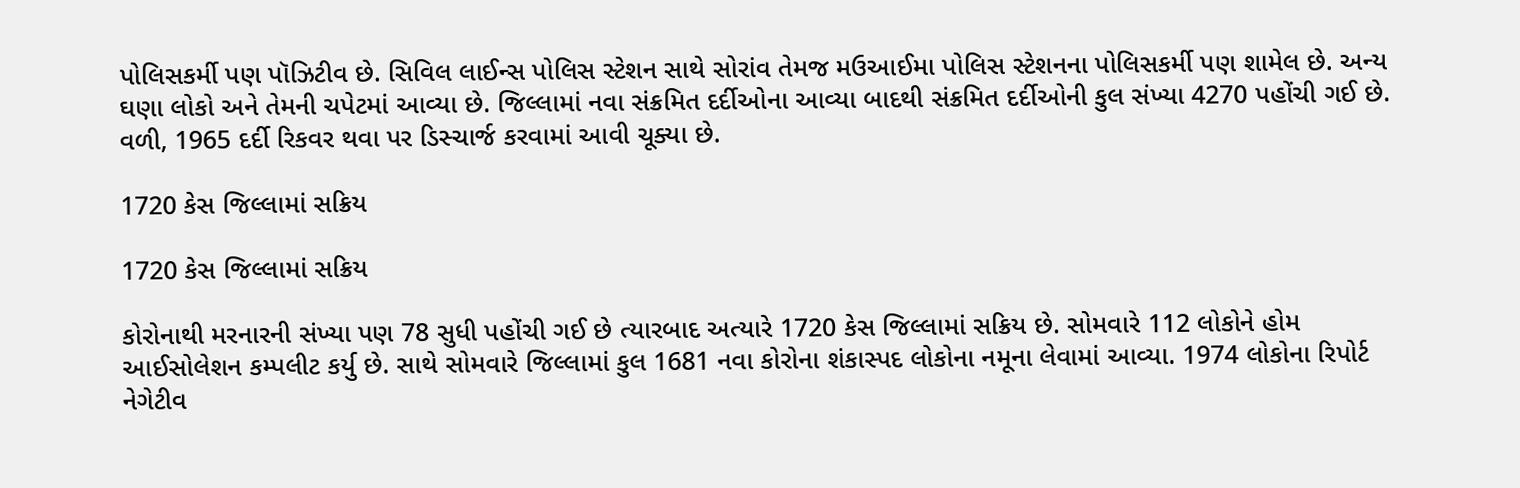પોલિસકર્મી પણ પૉઝિટીવ છે. સિવિલ લાઈન્સ પોલિસ સ્ટેશન સાથે સોરાંવ તેમજ મઉઆઈમા પોલિસ સ્ટેશનના પોલિસકર્મી પણ શામેલ છે. અન્ય ઘણા લોકો અને તેમની ચપેટમાં આવ્યા છે. જિલ્લામાં નવા સંક્રમિત દર્દીઓના આવ્યા બાદથી સંક્રમિત દર્દીઓની કુલ સંખ્યા 4270 પહોંચી ગઈ છે. વળી, 1965 દર્દી રિકવર થવા પર ડિસ્ચાર્જ કરવામાં આવી ચૂક્યા છે.

1720 કેસ જિલ્લામાં સક્રિય

1720 કેસ જિલ્લામાં સક્રિય

કોરોનાથી મરનારની સંખ્યા પણ 78 સુધી પહોંચી ગઈ છે ત્યારબાદ અત્યારે 1720 કેસ જિલ્લામાં સક્રિય છે. સોમવારે 112 લોકોને હોમ આઈસોલેશન કમ્પલીટ કર્યુ છે. સાથે સોમવારે જિલ્લામાં કુલ 1681 નવા કોરોના શંકાસ્પદ લોકોના નમૂના લેવામાં આવ્યા. 1974 લોકોના રિપોર્ટ નેગેટીવ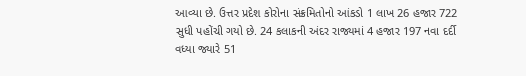આવ્યા છે. ઉત્તર પ્રદેશ કોરોના સંક્રમિતોનો આંકડો 1 લાખ 26 હજાર 722 સુધી પહોંચી ગયો છે. 24 કલાકની અંદર રાજ્યમાં 4 હજાર 197 નવા દર્દી વધ્યા જ્યારે 51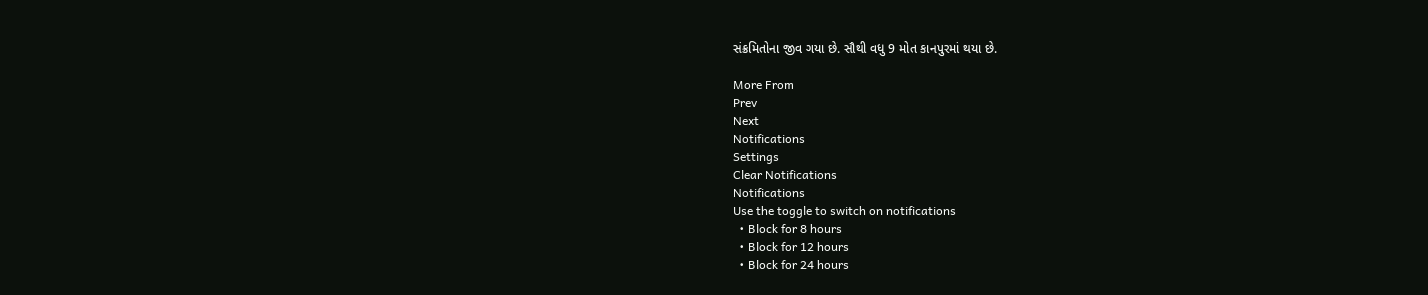સંક્રમિતોના જીવ ગયા છે. સૌથી વધુ 9 મોત કાનપુરમાં થયા છે.

More From
Prev
Next
Notifications
Settings
Clear Notifications
Notifications
Use the toggle to switch on notifications
  • Block for 8 hours
  • Block for 12 hours
  • Block for 24 hours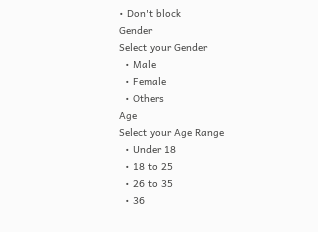• Don't block
Gender
Select your Gender
  • Male
  • Female
  • Others
Age
Select your Age Range
  • Under 18
  • 18 to 25
  • 26 to 35
  • 36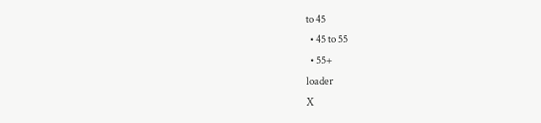to 45
  • 45 to 55
  • 55+
loader
X